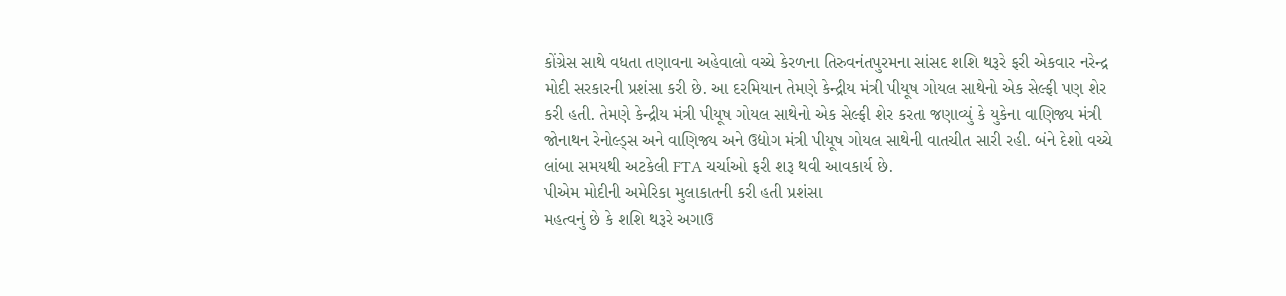કોંગ્રેસ સાથે વધતા તણાવના અહેવાલો વચ્ચે કેરળના તિરુવનંતપુરમના સાંસદ શશિ થરૂરે ફરી એકવાર નરેન્દ્ર મોદી સરકારની પ્રશંસા કરી છે. આ દરમિયાન તેમણે કેન્દ્રીય મંત્રી પીયૂષ ગોયલ સાથેનો એક સેલ્ફી પણ શેર કરી હતી. તેમણે કેન્દ્રીય મંત્રી પીયૂષ ગોયલ સાથેનો એક સેલ્ફી શેર કરતા જણાવ્યું કે યુકેના વાણિજ્ય મંત્રી જોનાથન રેનોલ્ડ્સ અને વાણિજ્ય અને ઉદ્યોગ મંત્રી પીયૂષ ગોયલ સાથેની વાતચીત સારી રહી. બંને દેશો વચ્ચે લાંબા સમયથી અટકેલી FTA ચર્ચાઓ ફરી શરૂ થવી આવકાર્ય છે.
પીએમ મોદીની અમેરિકા મુલાકાતની કરી હતી પ્રશંસા
મહત્વનું છે કે શશિ થરૂરે અગાઉ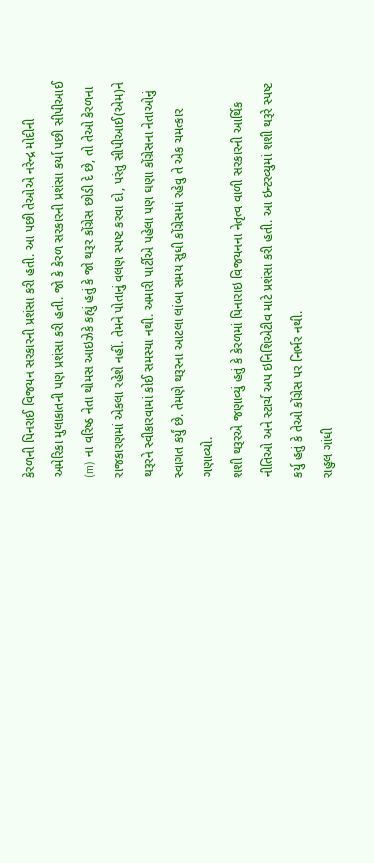કેરળની પિનરાઈ વિજયન સરકારની પ્રશંસા કરી હતી. આ પછી તેઓએ નરેન્દ્ર મોદીની અમેરિકા મુલાકાતની પણ પ્રશંસા કરી હતી. જો કે કેરળ સરકારની પ્રશંસા કર્યા પછી સીપીઆઈ (m) ના વરિષ્ઠ નેતા થોમસ આઇઝેકે કહ્યું હતું કે જો થરૂર કોંગ્રેસ છોડી દે છે, તો તેઓ કેરળના રાજકારણમાં એકલા રહેશે નહીં. તેમને પોતાનું વલણ સ્પષ્ટ કરવા દો, પરંતુ સીપીઆઈ(એમ)ને થરૂરને સ્વીકારવામાં કોઈ સમસ્યા નથી. અમારી પાર્ટીએ પહેલા પણ ઘણા કોંગ્રેસના નેતાઓનું સ્વાગત કર્યું છે. તેમણે થરૂરના આટલા લાંબા સમય સુધી કોંગ્રેસમાં રહેવુ તે એક ચમત્કાર ગણાવ્યો.
શશી થરૂરએ જણાવ્યું હતું કે કેરળમાં પિનારાઇ વિજયનના નેતૃત્વ વાળી સરકારની આર્થિક નીતિઓ અને સ્ટાર્ચ અપ ઇનિશિએટીવ માટે પ્રશંસા કરી હતી. આ ઇન્ટરવ્યુમાં શશી થરૂરે સ્પષ્ટ કર્યુ હતું કે તેઓ કોંગ્રેસ પર નિર્ભર નથી.
રાહુલ ગાંધી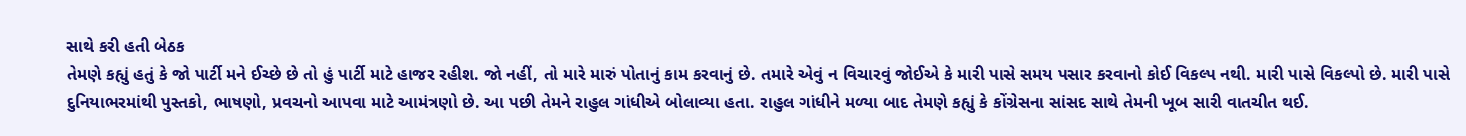સાથે કરી હતી બેઠક
તેમણે કહ્યું હતું કે જો પાર્ટી મને ઈચ્છે છે તો હું પાર્ટી માટે હાજર રહીશ. જો નહીં, તો મારે મારું પોતાનું કામ કરવાનું છે. તમારે એવું ન વિચારવું જોઈએ કે મારી પાસે સમય પસાર કરવાનો કોઈ વિકલ્પ નથી. મારી પાસે વિકલ્પો છે. મારી પાસે દુનિયાભરમાંથી પુસ્તકો, ભાષણો, પ્રવચનો આપવા માટે આમંત્રણો છે. આ પછી તેમને રાહુલ ગાંધીએ બોલાવ્યા હતા. રાહુલ ગાંધીને મળ્યા બાદ તેમણે કહ્યું કે કોંગ્રેસના સાંસદ સાથે તેમની ખૂબ સારી વાતચીત થઈ.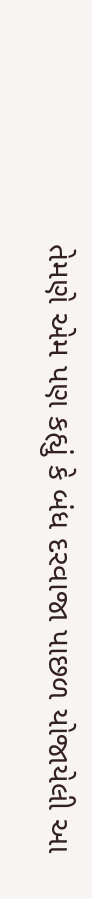તેમણે એમ પણ કહ્યું કે બંધ દરવાજા પાછળ યોજાયેલી આ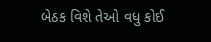બેઠક વિશે તેઓ વધુ કોઈ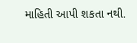માહિતી આપી શકતા નથી.